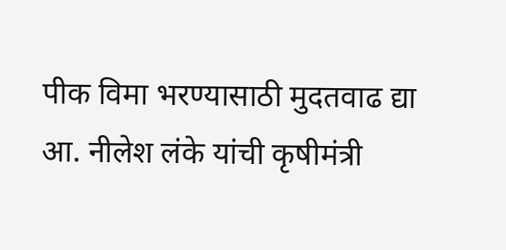पीक विमा भरण्यासाठी मुदतवाढ द्या आ. नीलेश लंके यांची कृषीमंत्री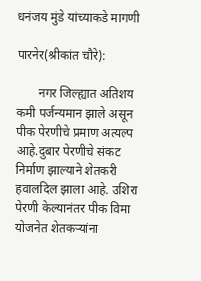धनंजय मुंडे यांच्याकडे मागणी

पारनेर(श्रीकांत चौरे):

       नगर जिल्ह्यात अतिशय कमी पर्जन्यमान झाले असून पीक पेरणीचे प्रमाण अत्यल्प आहे.दुबार पेरणीचे संकट निर्माण झाल्याने शेतकरी हवालदिल झाला आहे. उशिरा पेरणी केल्यानंतर पीक विमा योजनेत शेतकऱ्यांना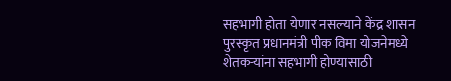सहभागी होता येणार नसल्याने केंद्र शासन पुरस्कृत प्रधानमंत्री पीक विमा योजनेमध्ये शेतकऱ्यांना सहभागी होण्यासाठी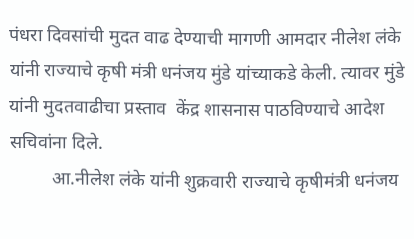पंधरा दिवसांची मुदत वाढ देण्याची मागणी आमदार नीलेश लंके यांनी राज्याचे कृषी मंत्री धनंजय मुंडे यांच्याकडे केली. त्यावर मुंडे यांनी मुदतवाढीचा प्रस्ताव  केंद्र शासनास पाठविण्याचे आदेश सचिवांना दिले.
         आ.नीलेश लंके यांनी शुक्रवारी राज्याचे कृषीमंत्री धनंजय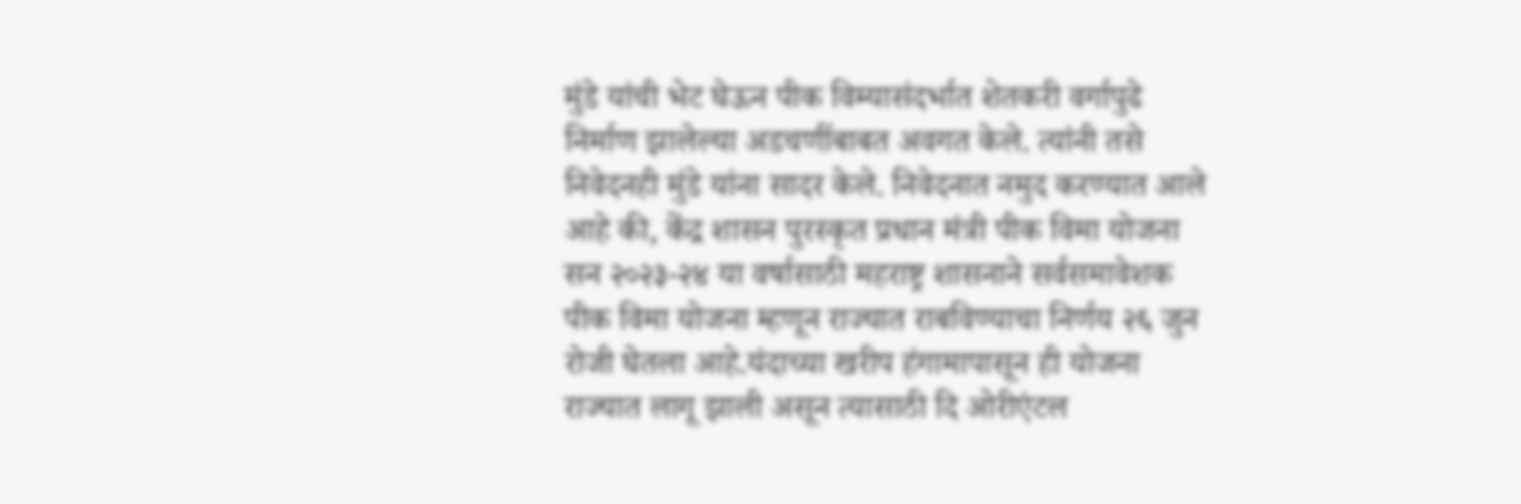मुंडे यांची भेट घेऊन पीक विम्यासंदर्भात शेतकरी वर्गापुढे निर्माण झालेल्या अडचणींबाबत अवगत केले. त्यांनी तसे निवेदनही मुंडे यांना सादर केले. निवेदनात नमुद करण्यात आले आहे की, केंद्र शासन पुरस्कृत प्रधान मंत्री पीक विमा योजना सन २०२३-२४ या वर्षासाठी महराष्ट्र शासनाने सर्वसमावेशक पीक विमा योजना म्हणून राज्यात राबविण्याचा निर्णय २६ जुन रोजी घेतला आहे.यंदाच्या खरीप हंगामापासून ही योजना राज्यात लागू झाली असून त्यासाठी दि ओरीएंटल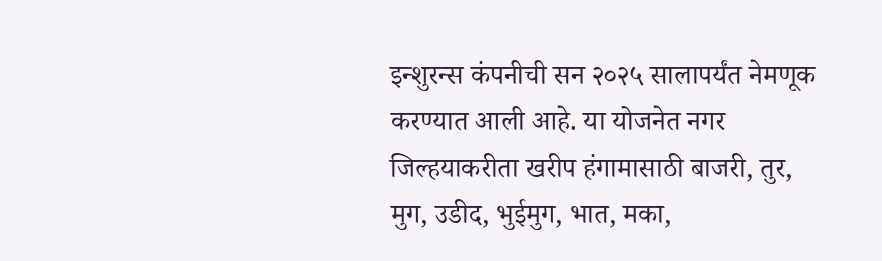इन्शुरन्स कंपनीची सन २०२५ सालापर्यंत नेमणूक करण्यात आली आहे. या योजनेत नगर जिल्हयाकरीता खरीप हंगामासाठी बाजरी, तुर, मुग, उडीद, भुईमुग, भात, मका,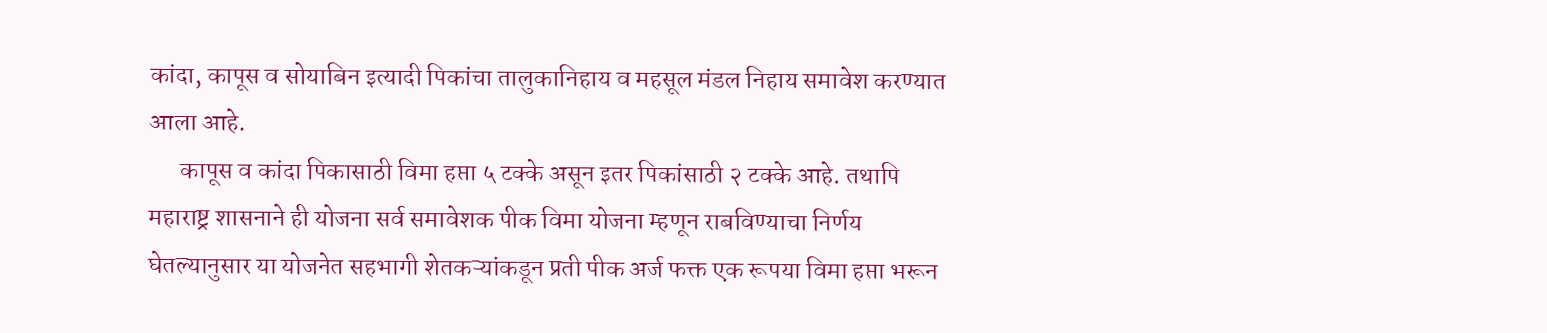कांदा, कापूस व सोयाबिन इत्यादी पिकांचा तालुकानिहाय व महसूल मंडल निहाय समावेश करण्यात आला आहे.
      कापूस व कांदा पिकासाठी विमा हप्ता ५ टक्के असून इतर पिकांसाठी २ टक्के आहे. तथापि महाराष्ट्र शासनाने ही योजना सर्व समावेशक पीक विमा योजना म्हणून राबविण्याचा निर्णय घेतल्यानुसार या योजनेत सहभागी शेतकऱ्यांकडून प्रती पीक अर्ज फक्त एक रूपया विमा हप्ता भरून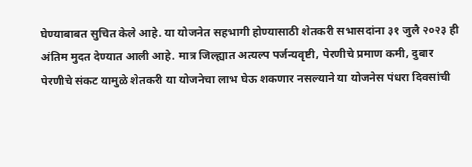घेण्याबाबत सुचित केले आहे. या योजनेत सहभागी होण्यासाठी शेतकरी सभासदांना ३१ जुलै २०२३ ही अंतिम मुदत देण्यात आली आहे. मात्र जिल्ह्यात अत्यल्प पर्जन्यवृष्टी, पेरणीचे प्रमाण कमी, दुबार पेरणीचे संकट यामुळे शेतकरी या योजनेचा लाभ घेऊ शकणार नसल्याने या योजनेस पंधरा दिवसांची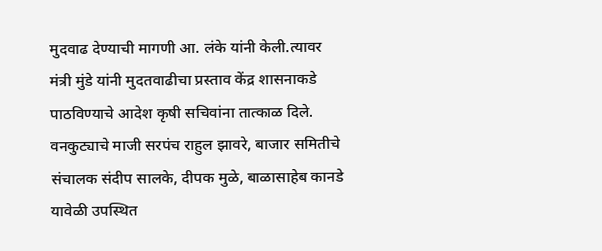मुदवाढ देण्याची मागणी आ. लंके यांनी केली.त्यावर मंत्री मुंडे यांनी मुदतवाढीचा प्रस्ताव केंद्र शासनाकडे पाठविण्याचे आदेश कृषी सचिवांना तात्काळ दिले. वनकुट्याचे माजी सरपंच राहुल झावरे, बाजार समितीचे संचालक संदीप सालके, दीपक मुळे, बाळासाहेब कानडे यावेळी उपस्थित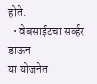होते.
  • वेबसाईटचा सर्व्हर डाऊन
या योजनेत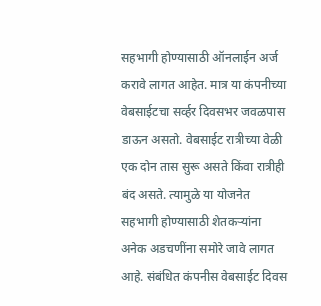सहभागी होण्यासाठी ऑनलाईन अर्ज करावे लागत आहेत. मात्र या कंपनीच्या वेबसाईटचा सर्व्हर दिवसभर जवळपास डाऊन असतो. वेबसाईट रात्रीच्या वेळी एक दोन तास सुरू असते किंवा रात्रीही बंद असते. त्यामुळे या योजनेत सहभागी होण्यासाठी शेतकऱ्यांना अनेक अडचणींना समोरे जावे लागत आहे. संबंधित कंपनीस वेबसाईट दिवस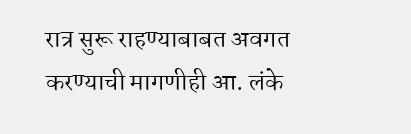रात्र सुरू राहण्याबाबत अवगत करण्याची मागणीही आ. लंके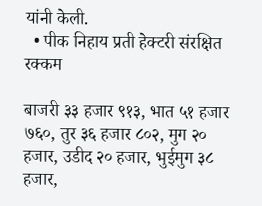यांनी केली.
  • पीक निहाय प्रती हेक्टरी संरक्षित रक्कम

बाजरी ३३ हजार ९१३, भात ५१ हजार ७६०, तुर ३६ हजार ८०२, मुग २० हजार, उडीद २० हजार, भुईमुग ३८ हजार,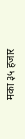मका ३५ हजार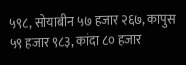५९८, सोयाबीन ५७ हजार २६७, कापुस ५९ हजार ९८३, कांदा ८० हजार